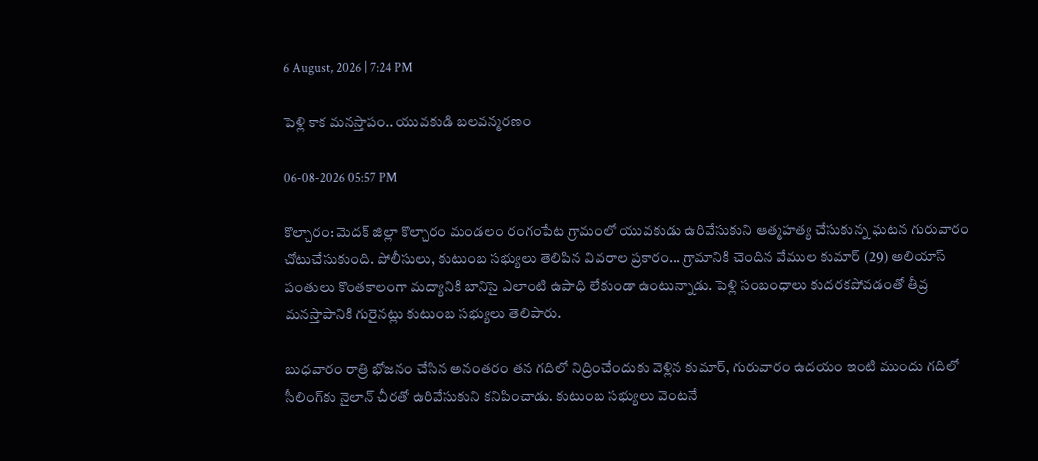6 August, 2026 | 7:24 PM

పెళ్లి కాక మనస్తాపం.. యువకుడి బలవన్మరణం

06-08-2026 05:57 PM

కొల్చారం: మెదక్ జిల్లా కొల్చారం మండలం రంగంపేట గ్రామంలో యువకుడు ఉరివేసుకుని ఆత్మహత్య చేసుకున్న ఘటన గురువారం చోటుచేసుకుంది. పోలీసులు, కుటుంబ సభ్యులు తెలిపిన వివరాల ప్రకారం... గ్రామానికి చెందిన వేముల కుమార్ (29) అలియాస్ పంతులు కొంతకాలంగా మద్యానికి బానిసై ఎలాంటి ఉపాధి లేకుండా ఉంటున్నాడు. పెళ్లి సంబంధాలు కుదరకపోవడంతో తీవ్ర మనస్తాపానికి గురైనట్లు కుటుంబ సభ్యులు తెలిపారు.

బుధవారం రాత్రి భోజనం చేసిన అనంతరం తన గదిలో నిద్రించేందుకు వెళ్లిన కుమార్, గురువారం ఉదయం ఇంటి ముందు గదిలో సీలింగ్‌కు నైలాన్ చీరతో ఉరివేసుకుని కనిపించాడు. కుటుంబ సభ్యులు వెంటనే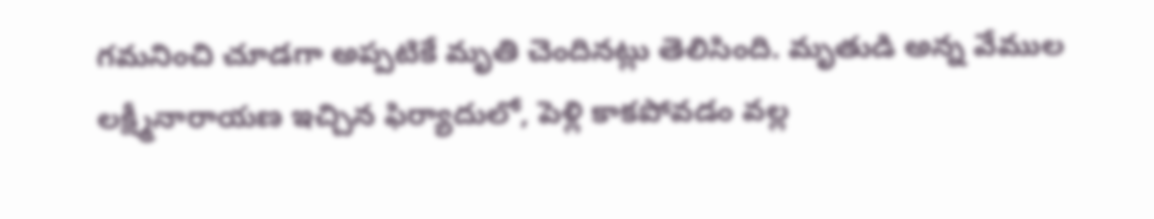గమనించి చూడగా అప్పటికే మృతి చెందినట్లు తెలిసింది. మృతుడి అన్న వేముల లక్ష్మీనారాయణ ఇచ్చిన ఫిర్యాదులో, పెళ్లి కాకపోవడం వల్ల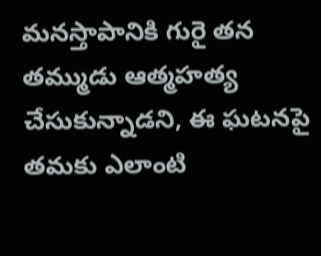మనస్తాపానికి గురై తన తమ్ముడు ఆత్మహత్య చేసుకున్నాడని, ఈ ఘటనపై తమకు ఎలాంటి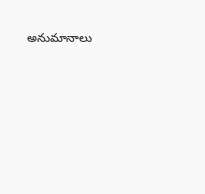అనుమానాలు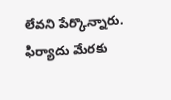లేవని పేర్కొన్నారు. ఫిర్యాదు మేరకు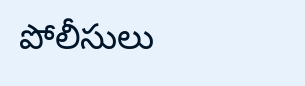పోలీసులు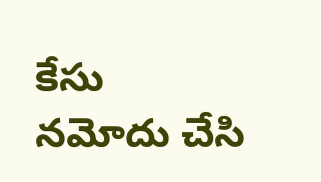కేసు నమోదు చేసి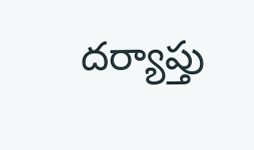దర్యాప్తు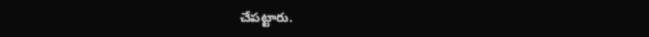చేపట్టారు.